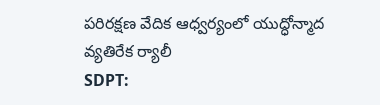పరిరక్షణ వేదిక ఆధ్వర్యంలో యుద్ధోన్మాద వ్యతిరేక ర్యాలీ
SDPT: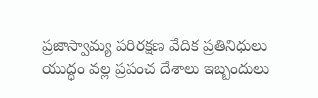ప్రజాస్వామ్య పరిరక్షణ వేదిక ప్రతినిధులు యుద్ధం వల్ల ప్రపంచ దేశాలు ఇబ్బందులు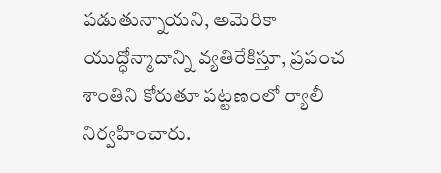పడుతున్నాయని, అమెరికా యుద్ధోన్మాదాన్ని వ్యతిరేకిస్తూ, ప్రపంచ శాంతిని కోరుతూ పట్టణంలో ర్యాలీ నిర్వహించారు.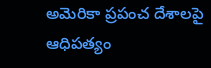అమెరికా ప్రపంచ దేశాలపై ఆధిపత్యం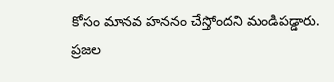కోసం మానవ హననం చేస్తోందని మండిపడ్డారు. ప్రజల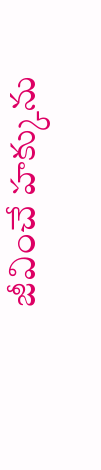జీవించే హక్కును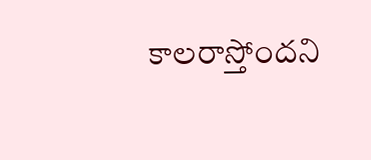కాలరాస్తోందని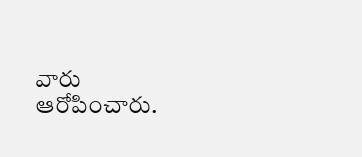వారు ఆరోపించారు.